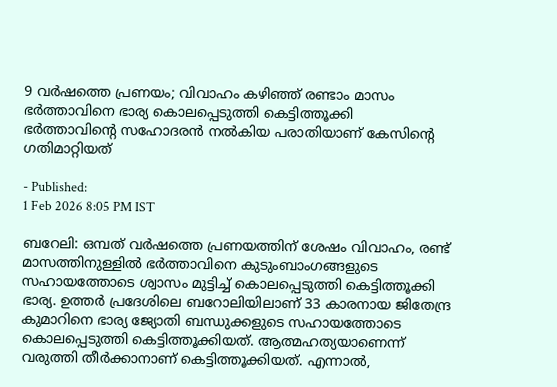9 വർഷത്തെ പ്രണയം; വിവാഹം കഴിഞ്ഞ് രണ്ടാം മാസം ഭർത്താവിനെ ഭാര്യ കൊലപ്പെടുത്തി കെട്ടിത്തൂക്കി
ഭർത്താവിൻ്റെ സഹോദരൻ നൽകിയ പരാതിയാണ് കേസിൻ്റെ ഗതിമാറ്റിയത്

- Published:
1 Feb 2026 8:05 PM IST

ബറേലി: ഒമ്പത് വർഷത്തെ പ്രണയത്തിന് ശേഷം വിവാഹം, രണ്ട് മാസത്തിനുള്ളിൽ ഭർത്താവിനെ കുടുംബാംഗങ്ങളുടെ സഹായത്തോടെ ശ്വാസം മുട്ടിച്ച് കൊലപ്പെടുത്തി കെട്ടിത്തൂക്കി ഭാര്യ. ഉത്തർ പ്രദേശിലെ ബറോലിയിലാണ് 33 കാരനായ ജിതേന്ദ്ര കുമാറിനെ ഭാര്യ ജ്യോതി ബന്ധുക്കളുടെ സഹായത്തോടെ കൊലപ്പെടുത്തി കെട്ടിത്തൂക്കിയത്. ആത്മഹത്യയാണെന്ന് വരുത്തി തീർക്കാനാണ് കെട്ടിത്തൂക്കിയത്. എന്നാൽ,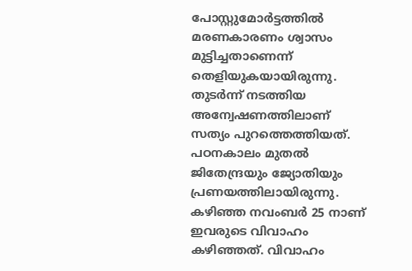പോസ്റ്റുമോർട്ടത്തിൽ മരണകാരണം ശ്വാസം മുട്ടിച്ചതാണെന്ന് തെളിയുകയായിരുന്നു. തുടർന്ന് നടത്തിയ അന്വേഷണത്തിലാണ് സത്യം പുറത്തെത്തിയത്.
പഠനകാലം മുതൽ ജിതേന്ദ്രയും ജ്യോതിയും പ്രണയത്തിലായിരുന്നു. കഴിഞ്ഞ നവംബർ 25 നാണ് ഇവരുടെ വിവാഹം കഴിഞ്ഞത്. വിവാഹം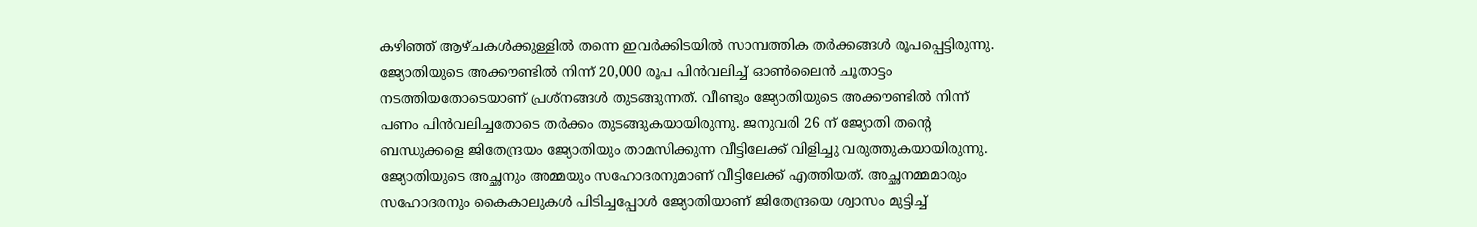കഴിഞ്ഞ് ആഴ്ചകൾക്കുള്ളിൽ തന്നെ ഇവർക്കിടയിൽ സാമ്പത്തിക തർക്കങ്ങൾ രൂപപ്പെട്ടിരുന്നു. ജ്യോതിയുടെ അക്കൗണ്ടിൽ നിന്ന് 20,000 രൂപ പിൻവലിച്ച് ഓൺലൈൻ ചൂതാട്ടം നടത്തിയതോടെയാണ് പ്രശ്നങ്ങൾ തുടങ്ങുന്നത്. വീണ്ടും ജ്യോതിയുടെ അക്കൗണ്ടിൽ നിന്ന് പണം പിൻവലിച്ചതോടെ തർക്കം തുടങ്ങുകയായിരുന്നു. ജനുവരി 26 ന് ജ്യോതി തന്റെ ബന്ധുക്കളെ ജിതേന്ദ്രയം ജ്യോതിയും താമസിക്കുന്ന വീട്ടിലേക്ക് വിളിച്ചു വരുത്തുകയായിരുന്നു.
ജ്യോതിയുടെ അച്ഛനും അമ്മയും സഹോദരനുമാണ് വീട്ടിലേക്ക് എത്തിയത്. അച്ഛനമ്മമാരും സഹോദരനും കൈകാലുകൾ പിടിച്ചപ്പോൾ ജ്യോതിയാണ് ജിതേന്ദ്രയെ ശ്വാസം മുട്ടിച്ച്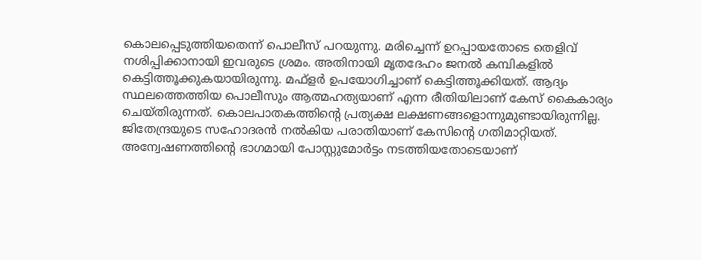കൊലപ്പെടുത്തിയതെന്ന് പൊലീസ് പറയുന്നു. മരിച്ചെന്ന് ഉറപ്പായതോടെ തെളിവ് നശിപ്പിക്കാനായി ഇവരുടെ ശ്രമം. അതിനായി മൃതദേഹം ജനൽ കമ്പികളിൽ കെട്ടിത്തൂക്കുകയായിരുന്നു. മഫ്ളർ ഉപയോഗിച്ചാണ് കെട്ടിത്തൂക്കിയത്. ആദ്യം സ്ഥലത്തെത്തിയ പൊലീസും ആത്മഹത്യയാണ് എന്ന രീതിയിലാണ് കേസ് കൈകാര്യം ചെയ്തിരുന്നത്. കൊലപാതകത്തിന്റെ പ്രത്യക്ഷ ലക്ഷണങ്ങളൊന്നുമുണ്ടായിരുന്നില്ല.
ജിതേന്ദ്രയുടെ സഹോദരൻ നൽകിയ പരാതിയാണ് കേസിൻ്റെ ഗതിമാറ്റിയത്. അന്വേഷണത്തിന്റെ ഭാഗമായി പോസ്റ്റുമോർട്ടം നടത്തിയതോടെയാണ്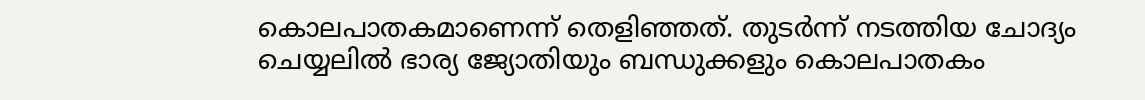കൊലപാതകമാണെന്ന് തെളിഞ്ഞത്. തുടർന്ന് നടത്തിയ ചോദ്യം ചെയ്യലിൽ ഭാര്യ ജ്യോതിയും ബന്ധുക്കളും കൊലപാതകം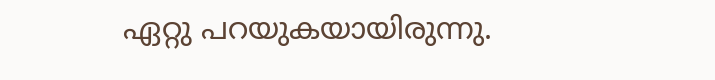ഏറ്റു പറയുകയായിരുന്നു.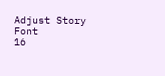Adjust Story Font
16